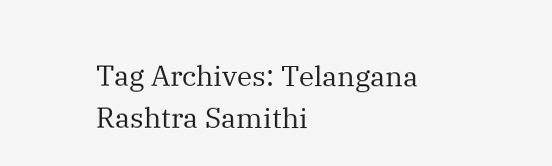Tag Archives: Telangana Rashtra Samithi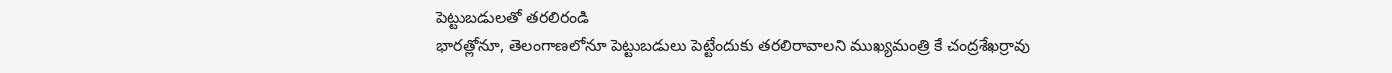పెట్టుబడులతో తరలిరండి
భారత్లోనూ, తెలంగాణలోనూ పెట్టుబడులు పెట్టేందుకు తరలిరావాలని ముఖ్యమంత్రి కే చంద్రశేఖర్రావు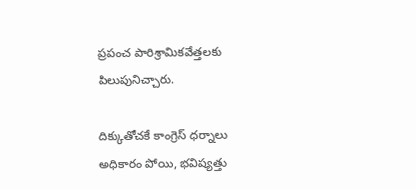ప్రపంచ పారిశ్రామికవేత్తలకు పిలుపునిచ్చారు.

దిక్కుతోచకే కాంగ్రెస్ ధర్నాలు
అధికారం పోయి, భవిష్యత్తు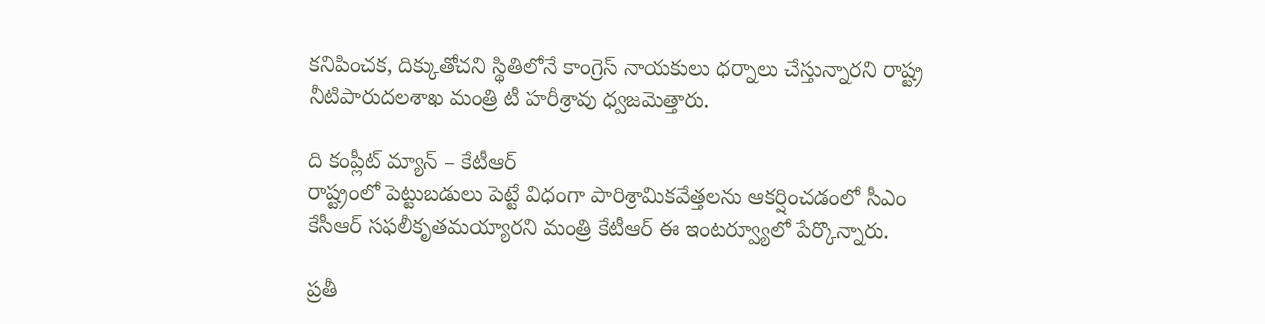కనిపించక, దిక్కుతోచని స్థితిలోనే కాంగ్రెస్ నాయకులు ధర్నాలు చేస్తున్నారని రాష్ట్ర నీటిపారుదలశాఖ మంత్రి టీ హరీశ్రావు ధ్వజమెత్తారు.

ది కంప్లీట్ మ్యాన్ – కేటీఆర్
రాష్ట్రంలో పెట్టుబడులు పెట్టే విధంగా పారిశ్రామికవేత్తలను ఆకర్షించడంలో సీఎం కేసీఆర్ సఫలీకృతమయ్యారని మంత్రి కేటీఆర్ ఈ ఇంటర్వ్యూలో పేర్కొన్నారు.

ప్రతీ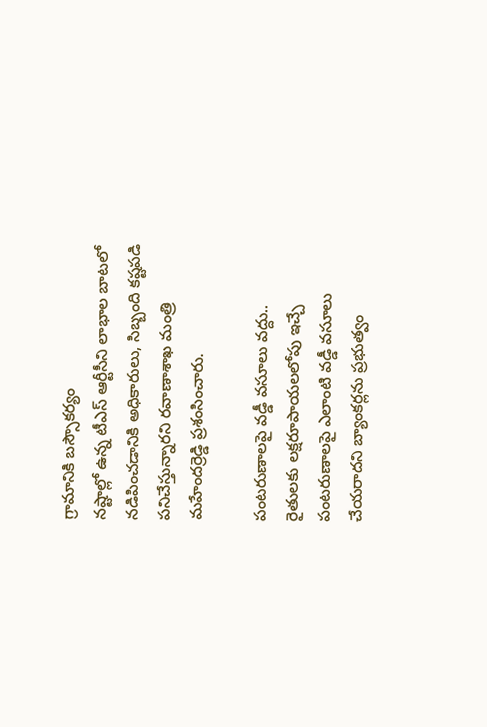గ్రామానికి బస్సౌకర్యం
నష్టాల్లో ఉన్న టీఎస్ ఆర్టీసీని లాభాల బాటలో నడిపించడానికి అధికారులు, సిబ్బంది కష్టపడి పనిచేస్తున్నారని రవాణాశాఖ మంత్రి మహేందర్రెడ్డి ప్రశంసించారు.

పంటరుణాలపై వడ్డీ వసూలు వద్దు..
రైతులకు లక్షరూపాయలలోపు ఇచ్చే పంటరుణాలపై ఎలాంటి వడ్డీ వసూలు చేయరాదని బ్యాంకర్లను ప్రభుత్వం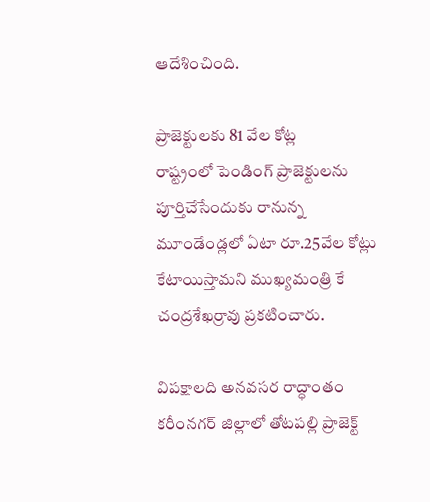ఆదేశించింది.

ప్రాజెక్టులకు 81 వేల కోట్ల
రాష్ట్రంలో పెండింగ్ ప్రాజెక్టులను పూర్తిచేసేందుకు రానున్న మూండేండ్లలో ఏటా రూ.25వేల కోట్లు కేటాయిస్తామని ముఖ్యమంత్రి కే చంద్రశేఖర్రావు ప్రకటించారు.

విపక్షాలది అనవసర రాద్ధాంతం
కరీంనగర్ జిల్లాలో తోటపల్లి ప్రాజెక్ట్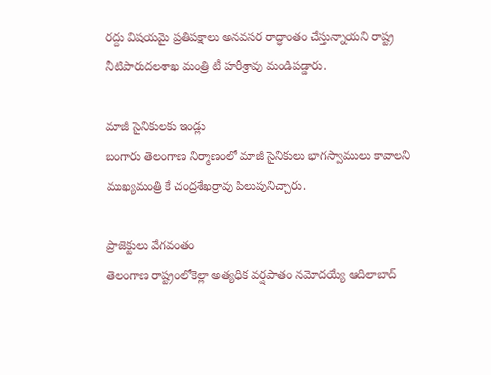రద్దు విషయమై ప్రతిపక్షాలు అనవసర రాద్ధాంతం చేస్తున్నాయని రాష్ట్ర నీటిపారుదలశాఖ మంత్రి టీ హరీశ్రావు మండిపడ్డారు.

మాజీ సైనికులకు ఇండ్లు
బంగారు తెలంగాణ నిర్మాణంలో మాజీ సైనికులు భాగస్వాములు కావాలని ముఖ్యమంత్రి కే చంద్రశేఖర్రావు పిలుపునిచ్చారు.

ప్రాజెక్టులు వేగవంతం
తెలంగాణ రాష్ట్రంలోకెల్లా అత్యధిక వర్షపాతం నమోదయ్యే ఆదిలాబాద్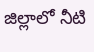జిల్లాలో నీటి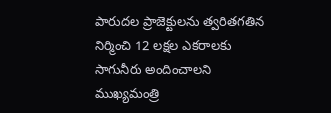పారుదల ప్రాజెక్టులను త్వరితగతిన నిర్మించి 12 లక్షల ఎకరాలకు సాగునీరు అందించాలని ముఖ్యమంత్రి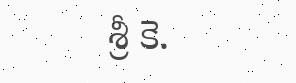శ్రీ కె.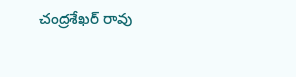చంద్రశేఖర్ రావు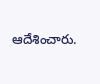ఆదేశించారు.